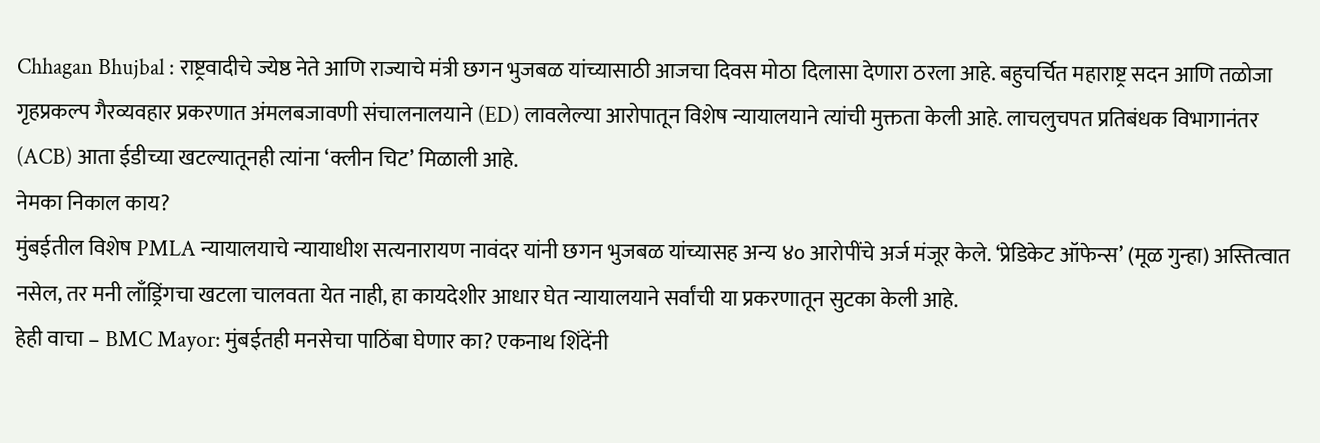Chhagan Bhujbal : राष्ट्रवादीचे ज्येष्ठ नेते आणि राज्याचे मंत्री छगन भुजबळ यांच्यासाठी आजचा दिवस मोठा दिलासा देणारा ठरला आहे. बहुचर्चित महाराष्ट्र सदन आणि तळोजा गृहप्रकल्प गैरव्यवहार प्रकरणात अंमलबजावणी संचालनालयाने (ED) लावलेल्या आरोपातून विशेष न्यायालयाने त्यांची मुक्तता केली आहे. लाचलुचपत प्रतिबंधक विभागानंतर (ACB) आता ईडीच्या खटल्यातूनही त्यांना ‘क्लीन चिट’ मिळाली आहे.
नेमका निकाल काय?
मुंबईतील विशेष PMLA न्यायालयाचे न्यायाधीश सत्यनारायण नावंदर यांनी छगन भुजबळ यांच्यासह अन्य ४० आरोपींचे अर्ज मंजूर केले. ‘प्रेडिकेट ऑफेन्स’ (मूळ गुन्हा) अस्तित्वात नसेल, तर मनी लाँड्रिंगचा खटला चालवता येत नाही, हा कायदेशीर आधार घेत न्यायालयाने सर्वांची या प्रकरणातून सुटका केली आहे.
हेही वाचा – BMC Mayor: मुंबईतही मनसेचा पाठिंबा घेणार का? एकनाथ शिंदेंनी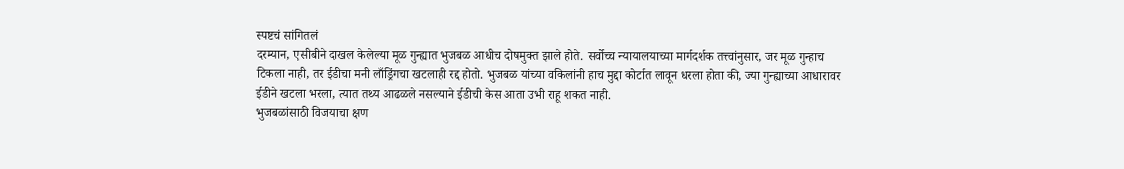स्पष्टचं सांगितलं
दरम्यान, एसीबीने दाखल केलेल्या मूळ गुन्ह्यात भुजबळ आधीच दोषमुक्त झाले होते. सर्वोच्च न्यायालयाच्या मार्गदर्शक तत्त्वांनुसार, जर मूळ गुन्हाच टिकला नाही, तर ईडीचा मनी लाँड्रिंगचा खटलाही रद्द होतो. भुजबळ यांच्या वकिलांनी हाच मुद्दा कोर्टात लावून धरला होता की, ज्या गुन्ह्याच्या आधारावर ईडीने खटला भरला, त्यात तथ्य आढळले नसल्याने ईडीची केस आता उभी राहू शकत नाही.
भुजबळांसाठी विजयाचा क्षण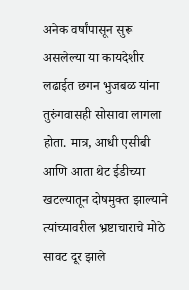अनेक वर्षांपासून सुरू असलेल्या या कायदेशीर लढाईत छगन भुजबळ यांना तुरुंगवासही सोसावा लागला होता. मात्र, आधी एसीबी आणि आता थेट ईडीच्या खटल्यातून दोषमुक्त झाल्याने त्यांच्यावरील भ्रष्टाचाराचे मोठे सावट दूर झाले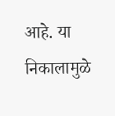आहे. या निकालामुळे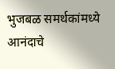भुजबळ समर्थकांमध्ये आनंदाचे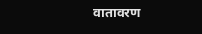वातावरण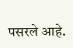पसरले आहे.